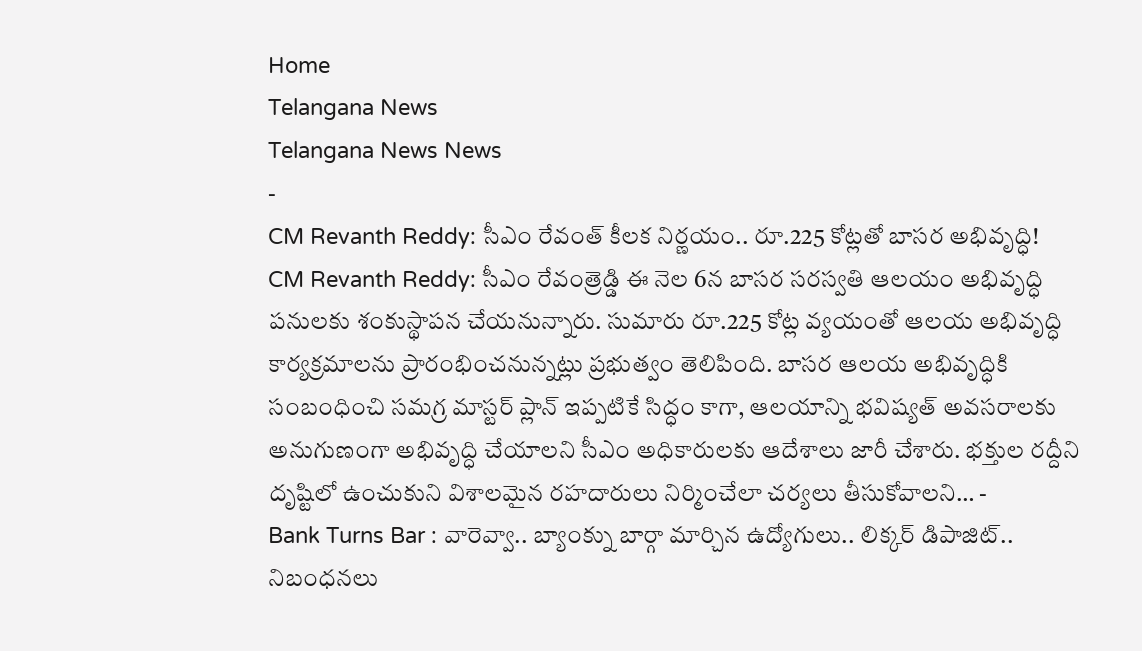Home
Telangana News
Telangana News News
-
CM Revanth Reddy: సీఎం రేవంత్ కీలక నిర్ణయం.. రూ.225 కోట్లతో బాసర అభివృద్ధి!
CM Revanth Reddy: సీఎం రేవంత్రెడ్డి ఈ నెల 6న బాసర సరస్వతి ఆలయం అభివృద్ధి పనులకు శంకుస్థాపన చేయనున్నారు. సుమారు రూ.225 కోట్ల వ్యయంతో ఆలయ అభివృద్ధి కార్యక్రమాలను ప్రారంభించనున్నట్లు ప్రభుత్వం తెలిపింది. బాసర ఆలయ అభివృద్ధికి సంబంధించి సమగ్ర మాస్టర్ ప్లాన్ ఇప్పటికే సిద్ధం కాగా, ఆలయాన్ని భవిష్యత్ అవసరాలకు అనుగుణంగా అభివృద్ధి చేయాలని సీఎం అధికారులకు ఆదేశాలు జారీ చేశారు. భక్తుల రద్దీని దృష్టిలో ఉంచుకుని విశాలమైన రహదారులు నిర్మించేలా చర్యలు తీసుకోవాలని… -
Bank Turns Bar : వారెవ్వా.. బ్యాంక్ను బార్గా మార్చిన ఉద్యోగులు.. లిక్కర్ డిపాజిట్.. నిబంధనలు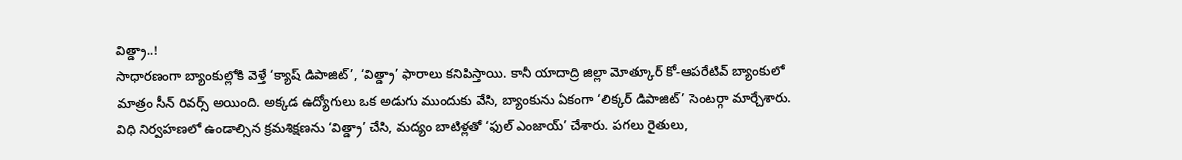విత్డ్రా..!
సాధారణంగా బ్యాంకుల్లోకి వెళ్తే ‘క్యాష్ డిపాజిట్’, ‘విత్డ్రా’ ఫారాలు కనిపిస్తాయి. కానీ యాదాద్రి జిల్లా మోత్కూర్ కో-ఆపరేటివ్ బ్యాంకులో మాత్రం సీన్ రివర్స్ అయింది. అక్కడ ఉద్యోగులు ఒక అడుగు ముందుకు వేసి, బ్యాంకును ఏకంగా ‘లిక్కర్ డిపాజిట్’ సెంటర్గా మార్చేశారు. విధి నిర్వహణలో ఉండాల్సిన క్రమశిక్షణను ‘విత్డ్రా’ చేసి, మద్యం బాటిళ్లతో ‘ఫుల్ ఎంజాయ్’ చేశారు. పగలు రైతులు,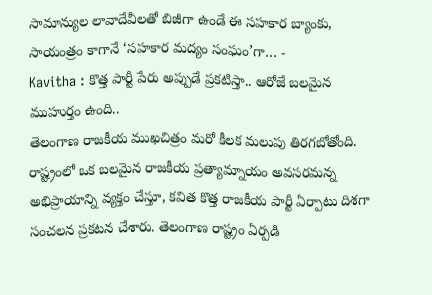సామాన్యుల లావాదేవీలతో బిజీగా ఉండే ఈ సహకార బ్యాంకు, సాయంత్రం కాగానే ‘సహకార మద్యం సంఘం’గా… -
Kavitha : కొత్త పార్టీ పేరు అప్పుడే ప్రకటిస్తా.. ఆరోజే బలమైన ముహుర్తం ఉంది..
తెలంగాణ రాజకీయ ముఖచిత్రం మరో కీలక మలుపు తిరగబోతోంది. రాష్ట్రంలో ఒక బలమైన రాజకీయ ప్రత్యామ్నాయం అవసరమన్న అభిప్రాయాన్ని వ్యక్తం చేస్తూ, కవిత కొత్త రాజకీయ పార్టీ ఏర్పాటు దిశగా సంచలన ప్రకటన చేశారు. తెలంగాణ రాష్ట్రం ఏర్పడి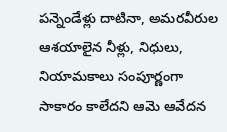పన్నెండేళ్లు దాటినా, అమరవీరుల ఆశయాలైన నీళ్లు, నిధులు, నియామకాలు సంపూర్ణంగా సాకారం కాలేదని ఆమె ఆవేదన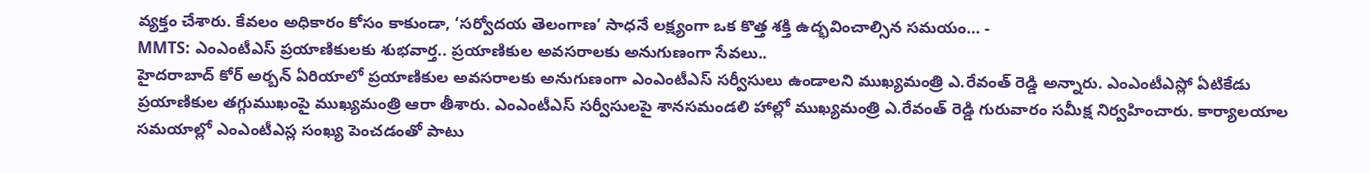వ్యక్తం చేశారు. కేవలం అధికారం కోసం కాకుండా, ‘సర్వోదయ తెలంగాణ’ సాధనే లక్ష్యంగా ఒక కొత్త శక్తి ఉద్భవించాల్సిన సమయం… -
MMTS: ఎంఎంటీఎస్ ప్రయాణికులకు శుభవార్త.. ప్రయాణికుల అవసరాలకు అనుగుణంగా సేవలు..
హైదరాబాద్ కోర్ అర్బన్ ఏరియాలో ప్రయాణికుల అవసరాలకు అనుగుణంగా ఎంఎంటీఎస్ సర్వీసులు ఉండాలని ముఖ్యమంత్రి ఎ.రేవంత్ రెడ్డి అన్నారు. ఎంఎంటీఎస్లో ఏటికేడు ప్రయాణికుల తగ్గుముఖంపై ముఖ్యమంత్రి ఆరా తీశారు. ఎంఎంటీఎస్ సర్వీసులపై శానసమండలి హాల్లో ముఖ్యమంత్రి ఎ.రేవంత్ రెడ్డి గురువారం సమీక్ష నిర్వహించారు. కార్యాలయాల సమయాల్లో ఎంఎంటీఎస్ల సంఖ్య పెంచడంతో పాటు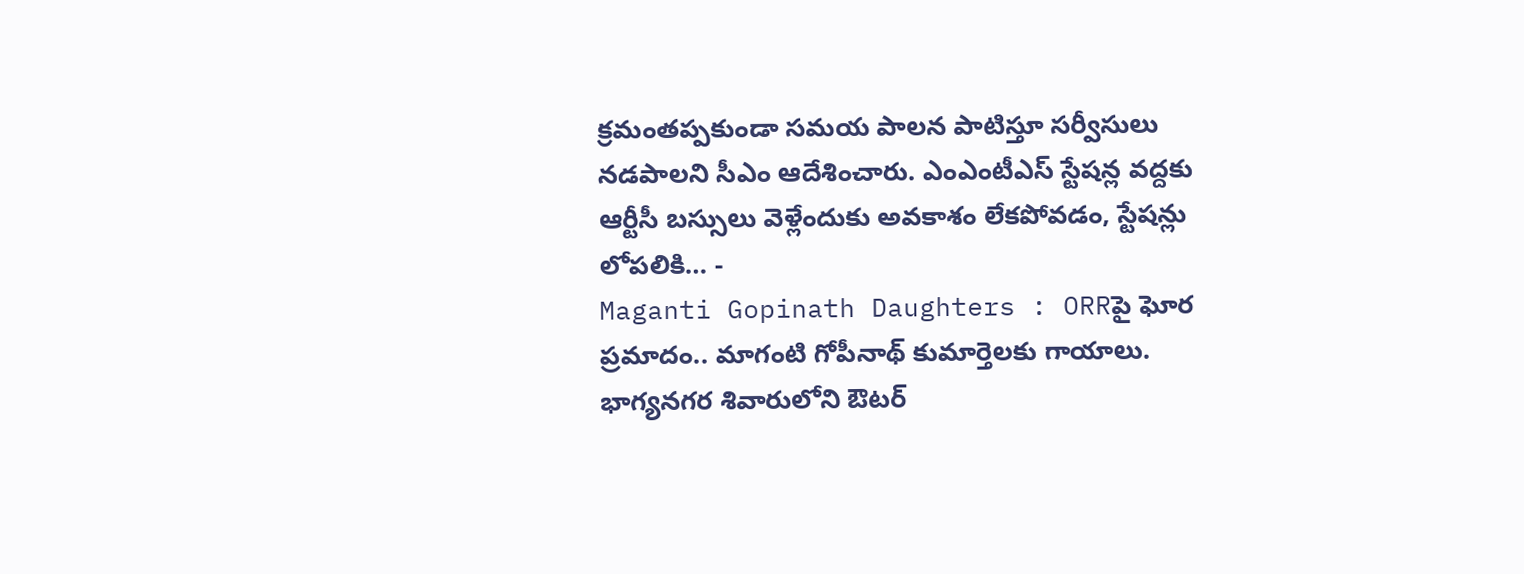క్రమంతప్పకుండా సమయ పాలన పాటిస్తూ సర్వీసులు నడపాలని సీఎం ఆదేశించారు. ఎంఎంటీఎస్ స్టేషన్ల వద్దకు ఆర్టీసీ బస్సులు వెళ్లేందుకు అవకాశం లేకపోవడం, స్టేషన్లు లోపలికి… -
Maganti Gopinath Daughters : ORRపై ఘోర ప్రమాదం.. మాగంటి గోపీనాథ్ కుమార్తెలకు గాయాలు.
భాగ్యనగర శివారులోని ఔటర్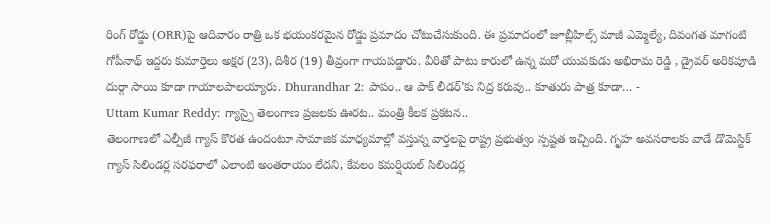రింగ్ రోడ్డు (ORR)పై ఆదివారం రాత్రి ఒక భయంకరమైన రోడ్డు ప్రమాదం చోటుచేసుకుంది. ఈ ప్రమాదంలో జూబ్లీహిల్స్ మాజీ ఎమ్మెల్యే, దివంగత మాగంటి గోపీనాథ్ ఇద్దరు కుమార్తెలు అక్షర (23), దిశీర (19) తీవ్రంగా గాయపడ్డారు. వీరితో పాటు కారులో ఉన్న మరో యువకుడు అభిరామ రెడ్డి , డ్రైవర్ అరికపూడి దుర్గా సాయి కూడా గాయాలపాలయ్యారు. Dhurandhar 2: పాపం.. ఆ పాక్ లీడర్’కు నిద్ర కరువు.. కూతురు పాత్ర కూడా… -
Uttam Kumar Reddy: గ్యాస్పై తెలంగాణ ప్రజలకు ఊరట.. మంత్రి కీలక ప్రకటన..
తెలంగాణలో ఎల్పీజీ గ్యాస్ కొరత ఉందంటూ సామాజిక మాధ్యమాల్లో వస్తున్న వార్తలపై రాష్ట్ర ప్రభుత్వం స్పష్టత ఇచ్చింది. గృహ అవసరాలకు వాడే డొమెస్టిక్ గ్యాస్ సిలిండర్ల సరఫరాలో ఎలాంటి అంతరాయం లేదని, కేవలం కమర్షియల్ సిలిండర్ల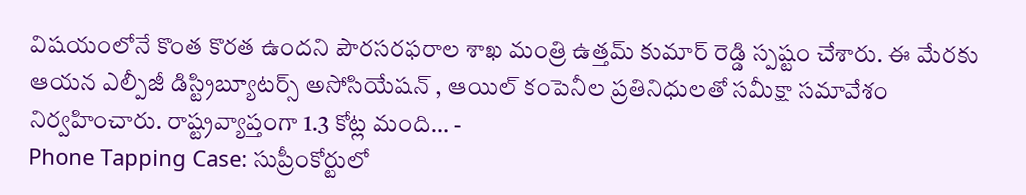విషయంలోనే కొంత కొరత ఉందని పౌరసరఫరాల శాఖ మంత్రి ఉత్తమ్ కుమార్ రెడ్డి స్పష్టం చేశారు. ఈ మేరకు ఆయన ఎల్పీజీ డిస్ట్రిబ్యూటర్స్ అసోసియేషన్ , ఆయిల్ కంపెనీల ప్రతినిధులతో సమీక్షా సమావేశం నిర్వహించారు. రాష్ట్రవ్యాప్తంగా 1.3 కోట్ల మంది… -
Phone Tapping Case: సుప్రీంకోర్టులో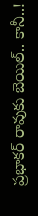ప్రభాకర్ రావుకు బెయిల్.. కానీ..!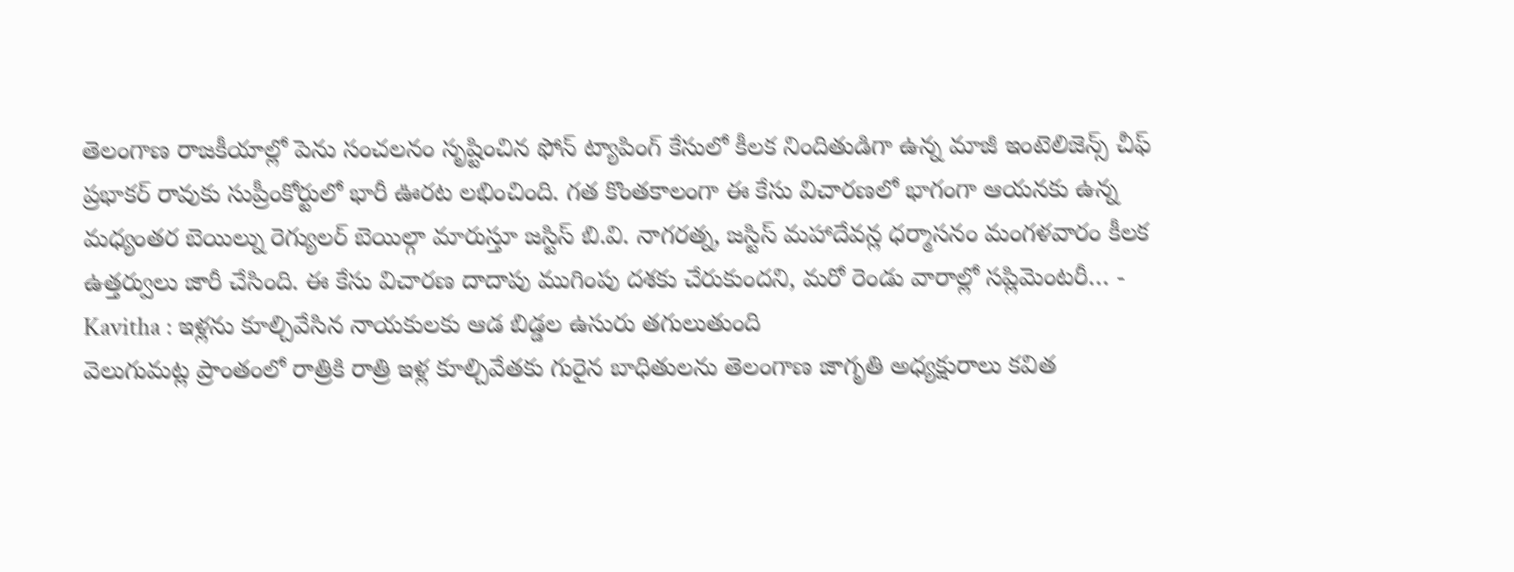తెలంగాణ రాజకీయాల్లో పెను సంచలనం సృష్టించిన ఫోన్ ట్యాపింగ్ కేసులో కీలక నిందితుడిగా ఉన్న మాజీ ఇంటెలిజెన్స్ చీఫ్ ప్రభాకర్ రావుకు సుప్రీంకోర్టులో భారీ ఊరట లభించింది. గత కొంతకాలంగా ఈ కేసు విచారణలో భాగంగా ఆయనకు ఉన్న మధ్యంతర బెయిల్ను రెగ్యులర్ బెయిల్గా మారుస్తూ జస్టిస్ బి.వి. నాగరత్న, జస్టిస్ మహాదేవన్ల ధర్మాసనం మంగళవారం కీలక ఉత్తర్వులు జారీ చేసింది. ఈ కేసు విచారణ దాదాపు ముగింపు దశకు చేరుకుందని, మరో రెండు వారాల్లో సప్లిమెంటరీ… -
Kavitha : ఇళ్లను కూల్చివేసిన నాయకులకు ఆడ బిడ్డల ఉసురు తగులుతుంది
వెలుగుమట్ల ప్రాంతంలో రాత్రికి రాత్రి ఇళ్ల కూల్చివేతకు గురైన బాధితులను తెలంగాణ జాగృతి అధ్యక్షురాలు కవిత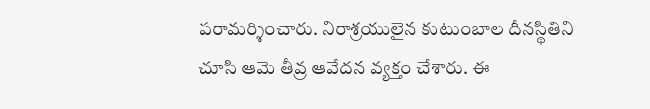పరామర్శించారు. నిరాశ్రయులైన కుటుంబాల దీనస్థితిని చూసి ఆమె తీవ్ర ఆవేదన వ్యక్తం చేశారు. ఈ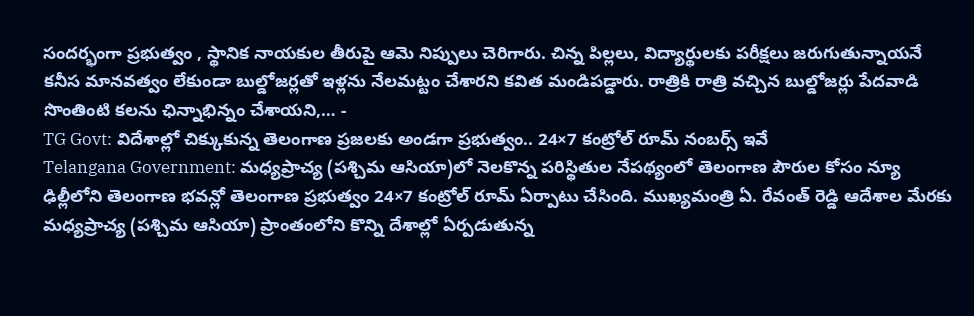సందర్భంగా ప్రభుత్వం , స్థానిక నాయకుల తీరుపై ఆమె నిప్పులు చెరిగారు. చిన్న పిల్లలు, విద్యార్థులకు పరీక్షలు జరుగుతున్నాయనే కనీస మానవత్వం లేకుండా బుల్డోజర్లతో ఇళ్లను నేలమట్టం చేశారని కవిత మండిపడ్డారు. రాత్రికి రాత్రి వచ్చిన బుల్డోజర్లు పేదవాడి సొంతింటి కలను ఛిన్నాభిన్నం చేశాయని,… -
TG Govt: విదేశాల్లో చిక్కుకున్న తెలంగాణ ప్రజలకు అండగా ప్రభుత్వం.. 24×7 కంట్రోల్ రూమ్ నంబర్స్ ఇవే
Telangana Government: మధ్యప్రాచ్య (పశ్చిమ ఆసియా)లో నెలకొన్న పరిస్థితుల నేపథ్యంలో తెలంగాణ పౌరుల కోసం న్యూ ఢిల్లీలోని తెలంగాణ భవన్లో తెలంగాణ ప్రభుత్వం 24×7 కంట్రోల్ రూమ్ ఏర్పాటు చేసింది. ముఖ్యమంత్రి ఏ. రేవంత్ రెడ్డి ఆదేశాల మేరకు మధ్యప్రాచ్య (పశ్చిమ ఆసియా) ప్రాంతంలోని కొన్ని దేశాల్లో ఏర్పడుతున్న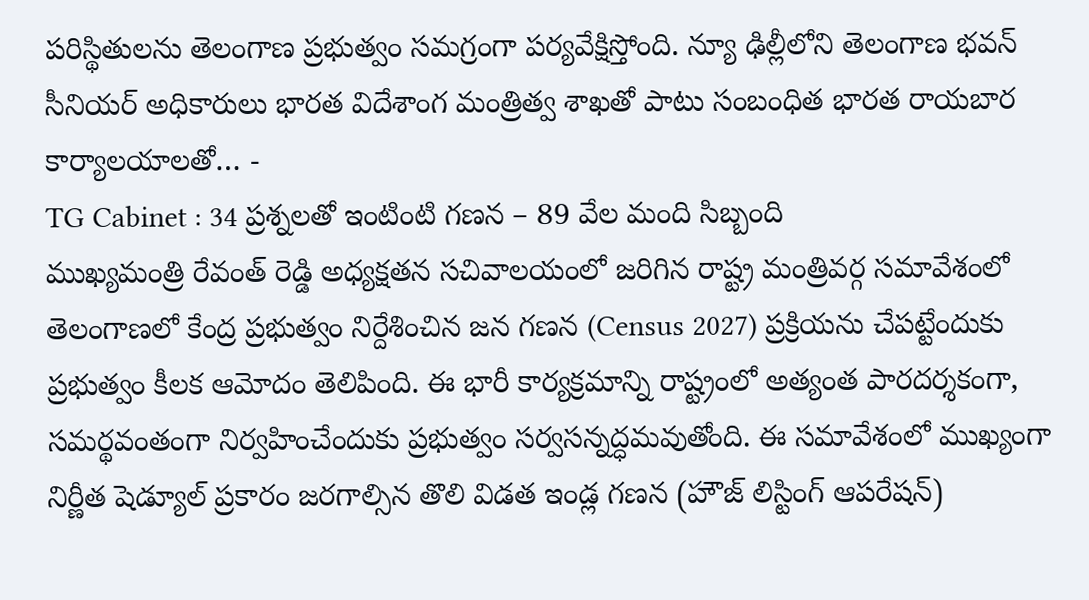పరిస్థితులను తెలంగాణ ప్రభుత్వం సమగ్రంగా పర్యవేక్షిస్తోంది. న్యూ ఢిల్లీలోని తెలంగాణ భవన్ సీనియర్ అధికారులు భారత విదేశాంగ మంత్రిత్వ శాఖతో పాటు సంబంధిత భారత రాయబార కార్యాలయాలతో… -
TG Cabinet : 34 ప్రశ్నలతో ఇంటింటి గణన – 89 వేల మంది సిబ్బంది
ముఖ్యమంత్రి రేవంత్ రెడ్డి అధ్యక్షతన సచివాలయంలో జరిగిన రాష్ట్ర మంత్రివర్గ సమావేశంలో తెలంగాణలో కేంద్ర ప్రభుత్వం నిర్దేశించిన జన గణన (Census 2027) ప్రక్రియను చేపట్టేందుకు ప్రభుత్వం కీలక ఆమోదం తెలిపింది. ఈ భారీ కార్యక్రమాన్ని రాష్ట్రంలో అత్యంత పారదర్శకంగా, సమర్థవంతంగా నిర్వహించేందుకు ప్రభుత్వం సర్వసన్నద్ధమవుతోంది. ఈ సమావేశంలో ముఖ్యంగా నిర్ణీత షెడ్యూల్ ప్రకారం జరగాల్సిన తొలి విడత ఇండ్ల గణన (హౌజ్ లిస్టింగ్ ఆపరేషన్)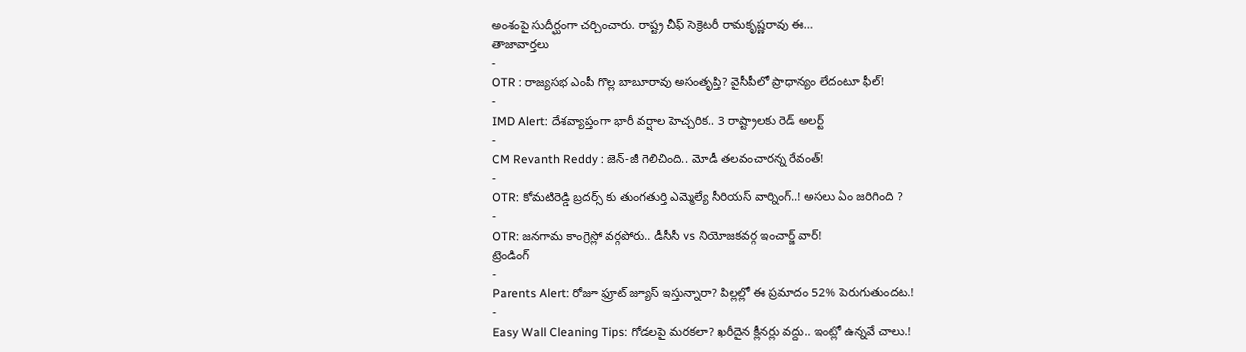అంశంపై సుదీర్ఘంగా చర్చించారు. రాష్ట్ర చీఫ్ సెక్రెటరీ రామకృష్ణరావు ఈ…
తాజావార్తలు
-
OTR : రాజ్యసభ ఎంపీ గొల్ల బాబూరావు అసంతృప్తి? వైసీపీలో ప్రాధాన్యం లేదంటూ ఫీల్!
-
IMD Alert: దేశవ్యాప్తంగా భారీ వర్షాల హెచ్చరిక.. 3 రాష్ట్రాలకు రెడ్ అలర్ట్
-
CM Revanth Reddy : జెన్-జీ గెలిచింది.. మోడీ తలవంచారన్న రేవంత్!
-
OTR: కోమటిరెడ్డి బ్రదర్స్ కు తుంగతుర్తి ఎమ్మెల్యే సీరియస్ వార్నింగ్..! అసలు ఏం జరిగింది ?
-
OTR: జనగామ కాంగ్రెస్లో వర్గపోరు.. డీసీసీ vs నియోజకవర్గ ఇంచార్జ్ వార్!
ట్రెండింగ్
-
Parents Alert: రోజూ ఫ్రూట్ జ్యూస్ ఇస్తున్నారా? పిల్లల్లో ఈ ప్రమాదం 52% పెరుగుతుందట.!
-
Easy Wall Cleaning Tips: గోడలపై మరకలా? ఖరీదైన క్లీనర్లు వద్దు.. ఇంట్లో ఉన్నవే చాలు.!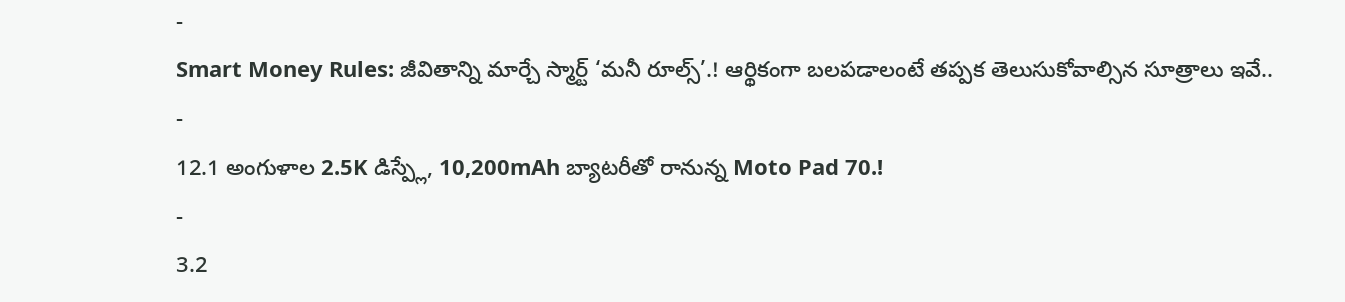-
Smart Money Rules: జీవితాన్ని మార్చే స్మార్ట్ ‘మనీ రూల్స్’.! ఆర్థికంగా బలపడాలంటే తప్పక తెలుసుకోవాల్సిన సూత్రాలు ఇవే..
-
12.1 అంగుళాల 2.5K డిస్ప్లే, 10,200mAh బ్యాటరీతో రానున్న Moto Pad 70.!
-
3.2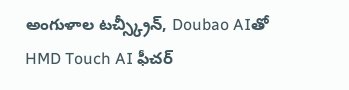అంగుళాల టచ్స్క్రీన్, Doubao AIతో HMD Touch AI ఫీచర్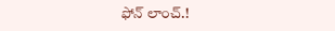ఫోన్ లాంచ్.!